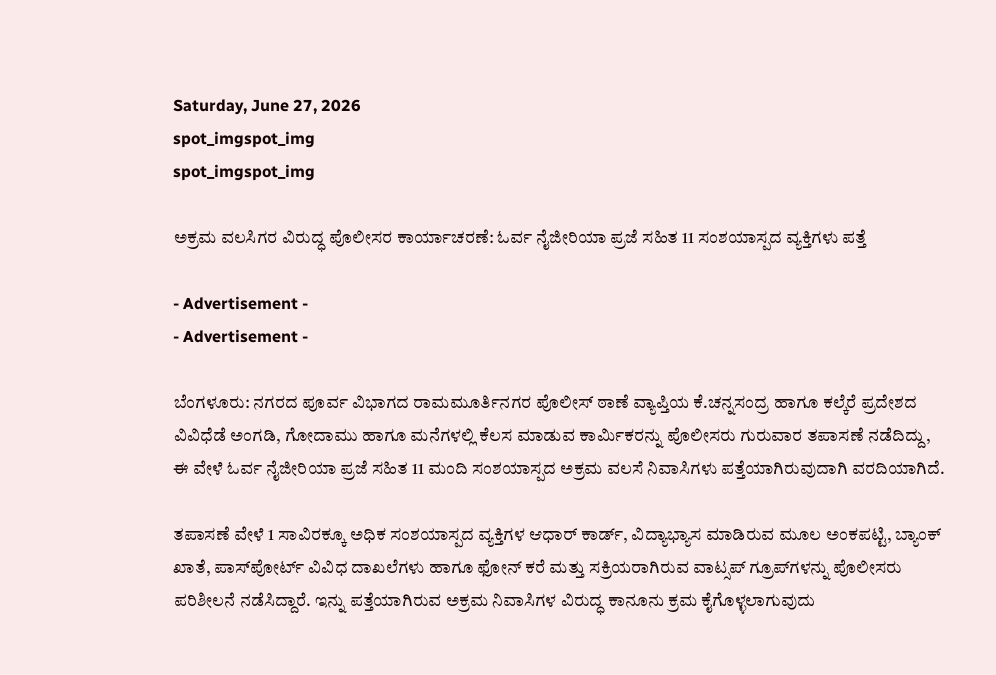Saturday, June 27, 2026
spot_imgspot_img
spot_imgspot_img

ಅಕ್ರಮ ವಲಸಿಗರ ವಿರುದ್ಧ ಪೊಲೀಸರ ಕಾರ್ಯಾಚರಣೆ: ಓರ್ವ ನೈಜೀರಿಯಾ ಪ್ರಜೆ ಸಹಿತ 11 ಸಂಶಯಾಸ್ಪದ ವ್ಯಕ್ತಿಗಳು ಪತ್ತೆ

- Advertisement -
- Advertisement -

ಬೆಂಗಳೂರು: ನಗರದ ಪೂರ್ವ ವಿಭಾಗದ ರಾಮಮೂರ್ತಿನಗರ ಪೊಲೀಸ್ ಠಾಣೆ ವ್ಯಾಪ್ತಿಯ ಕೆ.ಚನ್ನಸಂದ್ರ ಹಾಗೂ ಕಲ್ಕೆರೆ ಪ್ರದೇಶದ ವಿವಿಧೆಡೆ ಅಂಗಡಿ, ಗೋದಾಮು ಹಾಗೂ ಮನೆಗಳಲ್ಲಿ ಕೆಲಸ ಮಾಡುವ ಕಾರ್ಮಿಕರನ್ನು ಪೊಲೀಸರು ಗುರುವಾರ ತಪಾಸಣೆ ನಡೆದಿದ್ದು, ಈ ವೇಳೆ ಓರ್ವ ನೈಜೀರಿಯಾ ಪ್ರಜೆ ಸಹಿತ 11 ಮಂದಿ ಸಂಶಯಾಸ್ಪದ ಅಕ್ರಮ ವಲಸೆ ನಿವಾಸಿಗಳು ಪತ್ತೆಯಾಗಿರುವುದಾಗಿ ವರದಿಯಾಗಿದೆ.

ತಪಾಸಣೆ ವೇಳೆ 1 ಸಾವಿರಕ್ಕೂ ಅಧಿಕ ಸಂಶಯಾಸ್ಪದ ವ್ಯಕ್ತಿಗಳ ಆಧಾ‌ರ್ ಕಾರ್ಡ್‌, ವಿದ್ಯಾಭ್ಯಾಸ ಮಾಡಿರುವ ಮೂಲ ಅಂಕಪಟ್ಟಿ, ಬ್ಯಾಂಕ್‌ ಖಾತೆ, ಪಾಸ್‌ಪೋರ್ಟ್ ವಿವಿಧ ದಾಖಲೆಗಳು ಹಾಗೂ ಫೋನ್ ಕರೆ ಮತ್ತು ಸಕ್ರಿಯರಾಗಿರುವ ವಾಟ್ಸಪ್ ಗ್ರೂಪ್‌ಗಳನ್ನು ಪೊಲೀಸರು ಪರಿಶೀಲನೆ ನಡೆಸಿದ್ದಾರೆ. ಇನ್ನು ಪತ್ತೆಯಾಗಿರುವ ಅಕ್ರಮ ನಿವಾಸಿಗಳ ವಿರುದ್ಧ ಕಾನೂನು ಕ್ರಮ ಕೈಗೊಳ್ಳಲಾಗುವುದು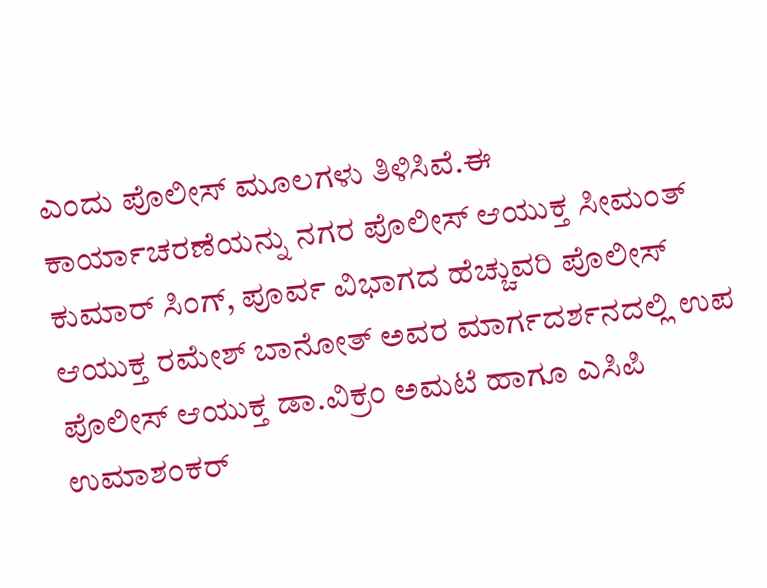ಎಂದು ಪೊಲೀಸ್ ಮೂಲಗಳು ತಿಳಿಸಿವೆ.ಈ ಕಾರ್ಯಾಚರಣೆಯನ್ನು ನಗರ ಪೊಲೀಸ್ ಆಯುಕ್ತ ಸೀಮಂತ್ ಕುಮಾರ್ ಸಿಂಗ್, ಪೂರ್ವ ವಿಭಾಗದ ಹೆಚ್ಚುವರಿ ಪೊಲೀಸ್‌ ಆಯುಕ್ತ ರಮೇಶ್‌ ಬಾನೋತ್ ಅವರ ಮಾರ್ಗದರ್ಶನದಲ್ಲಿ ಉಪ ಪೊಲೀಸ್‌ ಆಯುಕ್ತ ಡಾ.ವಿಕ್ರಂ ಅಮಟೆ ಹಾಗೂ ಎಸಿಪಿ ಉಮಾಶಂಕರ್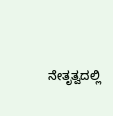ನೇತೃತ್ವದಲ್ಲಿ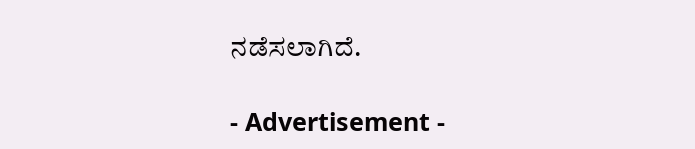ನಡೆಸಲಾಗಿದೆ.

- Advertisement -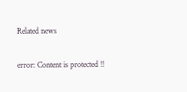Related news

error: Content is protected !!